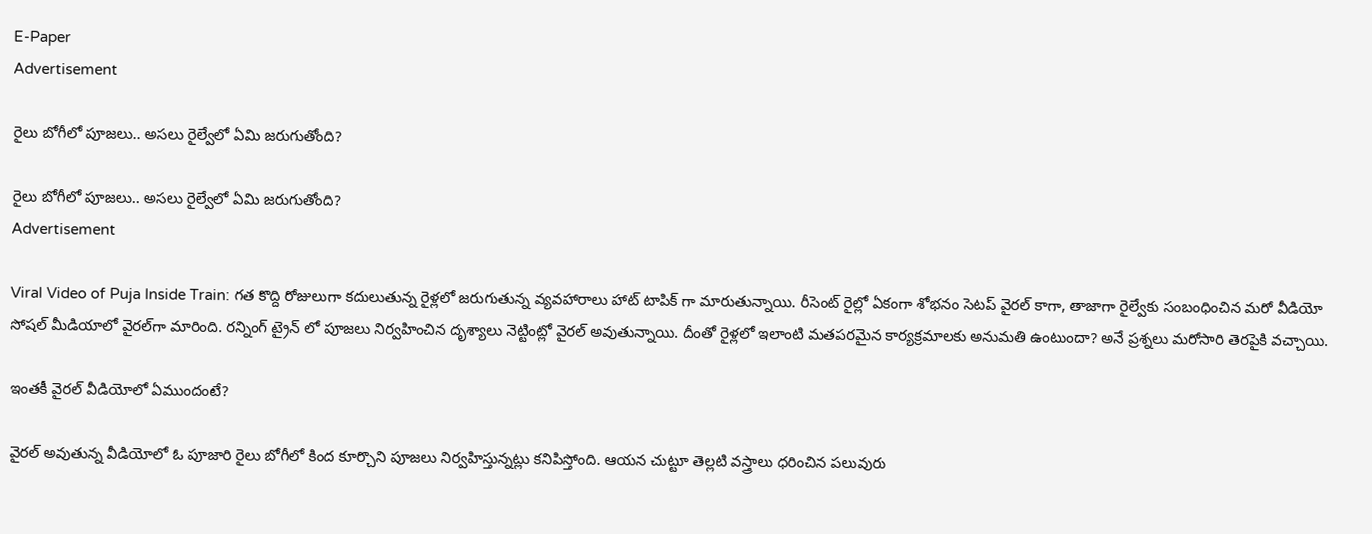E-Paper
Advertisement

రైలు బోగీలో పూజలు.. అసలు రైల్వేలో ఏమి జరుగుతోంది?

రైలు బోగీలో పూజలు.. అసలు రైల్వేలో ఏమి జరుగుతోంది?
Advertisement

Viral Video of Puja Inside Train: గత కొద్ది రోజులుగా కదులుతున్న రైళ్లలో జరుగుతున్న వ్యవహారాలు హాట్ టాపిక్ గా మారుతున్నాయి. రీసెంట్ రైల్లో ఏకంగా శోభనం సెటప్ వైరల్ కాగా, తాజాగా రైల్వేకు సంబంధించిన మరో వీడియో సోషల్ మీడియాలో వైరల్‌గా మారింది. రన్నింగ్ ట్రైన్ లో పూజలు నిర్వహించిన దృశ్యాలు నెట్టింట్లో వైరల్ అవుతున్నాయి. దీంతో రైళ్లలో ఇలాంటి మతపరమైన కార్యక్రమాలకు అనుమతి ఉంటుందా? అనే ప్రశ్నలు మరోసారి తెరపైకి వచ్చాయి.

ఇంతకీ వైరల్ వీడియోలో ఏముందంటే?

వైరల్ అవుతున్న వీడియోలో ఓ పూజారి రైలు బోగీలో కింద కూర్చొని పూజలు నిర్వహిస్తున్నట్లు కనిపిస్తోంది. ఆయన చుట్టూ తెల్లటి వస్త్రాలు ధరించిన పలువురు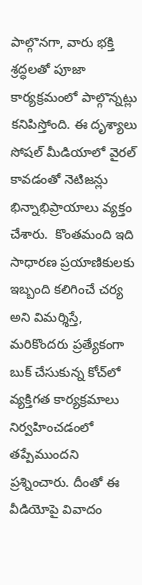పాల్గొనగా, వారు భక్తి శ్రద్ధలతో పూజా కార్యక్రమంలో పాల్గొన్నట్లు కనిపిస్తోంది. ఈ దృశ్యాలు సోషల్ మీడియాలో వైరల్ కావడంతో నెటిజన్లు భిన్నాభిప్రాయాలు వ్యక్తం చేశారు.  కొంతమంది ఇది సాధారణ ప్రయాణికులకు ఇబ్బంది కలిగించే చర్య అని విమర్శిస్తే, మరికొందరు ప్రత్యేకంగా బుక్ చేసుకున్న కోచ్‌లో వ్యక్తిగత కార్యక్రమాలు నిర్వహించడంలో తప్పేముందని ప్రశ్నించారు. దీంతో ఈ వీడియోపై వివాదం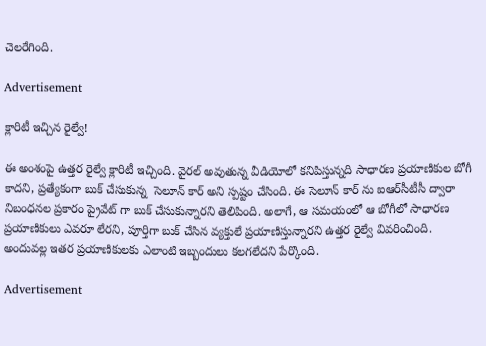చెలరేగింది.

Advertisement

క్లారిటీ ఇచ్చిన రైల్వే!

ఈ అంశంపై ఉత్తర రైల్వే క్లారిటీ ఇచ్చింది. వైరల్ అవుతున్న వీడియోలో కనిపిస్తున్నది సాధారణ ప్రయాణికుల బోగీ కాదని, ప్రత్యేకంగా బుక్ చేసుకున్న  సెలూన్ కార్ అని స్పష్టం చేసింది. ఈ సెలూన్ కార్‌ ను ఐఆర్‌సీటీసీ ద్వారా నిబంధనల ప్రకారం ప్రైవేట్‌ గా బుక్ చేసుకున్నారని తెలిపింది. అలాగే, ఆ సమయంలో ఆ బోగీలో సాధారణ ప్రయాణికులు ఎవరూ లేరని, పూర్తిగా బుక్ చేసిన వ్యక్తులే ప్రయాణిస్తున్నారని ఉత్తర రైల్వే వివరించింది. అందువల్ల ఇతర ప్రయాణికులకు ఎలాంటి ఇబ్బందులు కలగలేదని పేర్కొంది.

Advertisement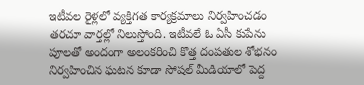ఇటీవల రైళ్లలో వ్యక్తిగత కార్యక్రమాలు నిర్వహించడం తరచూ వార్తల్లో నిలుస్తోంది. ఇటీవలే ఓ ఏసీ కుపేను పూలతో అందంగా అలంకరించి కొత్త దంపతుల శోభనం నిర్వహించిన ఘటన కూడా సోషల్ మీడియాలో పెద్ద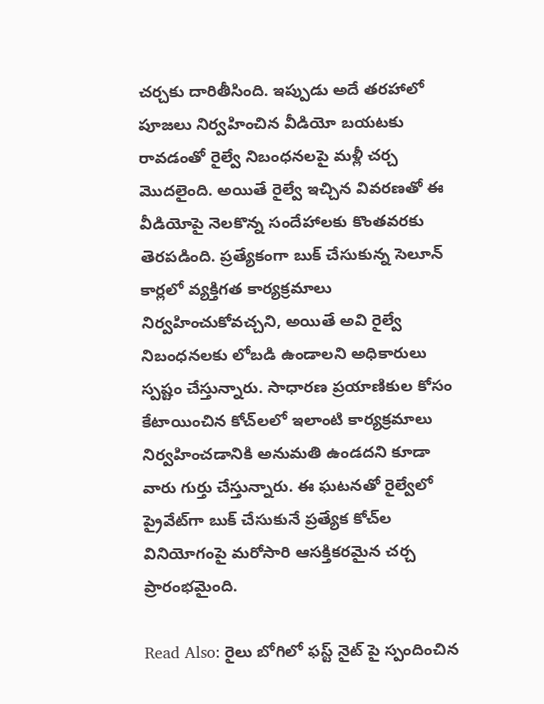చర్చకు దారితీసింది. ఇప్పుడు అదే తరహాలో పూజలు నిర్వహించిన వీడియో బయటకు రావడంతో రైల్వే నిబంధనలపై మళ్లీ చర్చ మొదలైంది. అయితే రైల్వే ఇచ్చిన వివరణతో ఈ వీడియోపై నెలకొన్న సందేహాలకు కొంతవరకు తెరపడింది. ప్రత్యేకంగా బుక్ చేసుకున్న సెలూన్ కార్లలో వ్యక్తిగత కార్యక్రమాలు నిర్వహించుకోవచ్చని, అయితే అవి రైల్వే నిబంధనలకు లోబడి ఉండాలని అధికారులు స్పష్టం చేస్తున్నారు. సాధారణ ప్రయాణికుల కోసం కేటాయించిన కోచ్‌లలో ఇలాంటి కార్యక్రమాలు నిర్వహించడానికి అనుమతి ఉండదని కూడా వారు గుర్తు చేస్తున్నారు. ఈ ఘటనతో రైల్వేలో ప్రైవేట్‌గా బుక్ చేసుకునే ప్రత్యేక కోచ్‌ల వినియోగంపై మరోసారి ఆసక్తికరమైన చర్చ ప్రారంభమైంది.

Read Also: రైలు బోగిలో ఫస్ట్ నైట్ పై స్పందించిన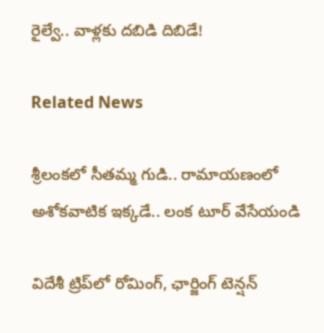రైల్వే.. వాళ్లకు దబిడి దిబిడే!

Related News

శ్రీలంకలో సీతమ్మ గుడి.. రామాయణంలో అశోకవాటిక ఇక్కడే.. లంక టూర్ వేసేయండి

విదేశీ ట్రిప్‌లో రోమింగ్, ఛార్జింగ్ టెన్షన్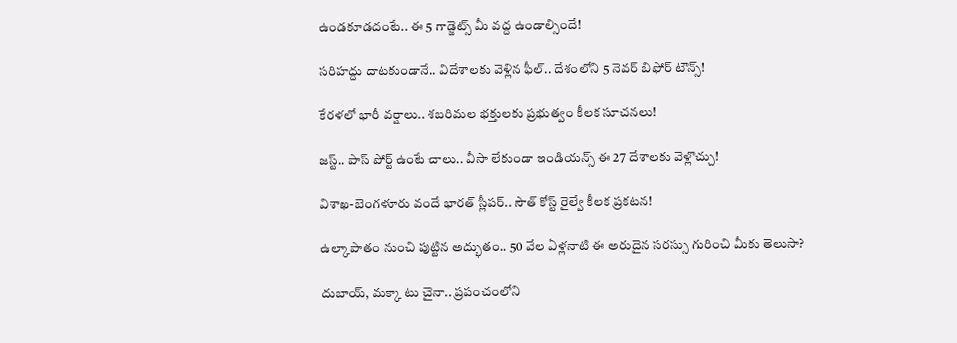ఉండకూడదంటే.. ఈ 5 గాడ్జెట్స్ మీ వద్ద ఉండాల్సిందే!

సరిహద్దు దాటకుండానే.. విదేశాలకు వెళ్లిన ఫీల్.. దేశంలోని 5 నెవర్ బిఫోర్ టౌన్స్!

కేరళలో భారీ వర్షాలు.. శబరిమల భక్తులకు ప్రభుత్వం కీలక సూచనలు!

జస్ట్.. పాస్‌ పోర్ట్ ఉంటే చాలు.. వీసా లేకుండా ఇండియన్స్ ఈ 27 దేశాలకు వెళ్లొచ్చు!

విశాఖ-బెంగళూరు వందే భారత్ స్లీపర్‌.. సౌత్ కోస్ట్ రైల్వే కీలక ప్రకటన!

ఉల్కాపాతం నుంచి పుట్టిన అద్భుతం.. 50 వేల ఏళ్లనాటి ఈ అరుదైన సరస్సు గురించి మీకు తెలుసా?

దుబాయ్, మక్కా టు చైనా.. ప్రపంచంలోని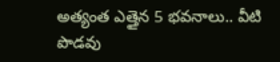అత్యంత ఎత్తైన 5 భవనాలు.. వీటి పొడవు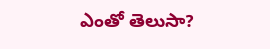ఎంతో తెలుసా?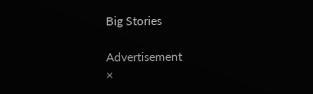Big Stories

Advertisement
×